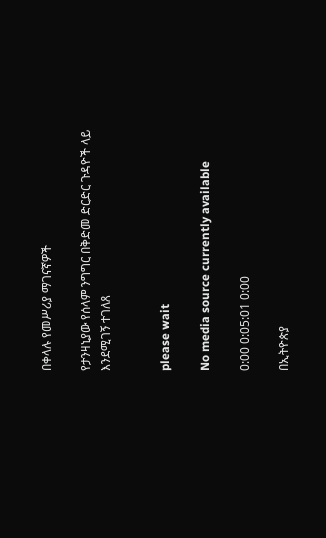በቀላሉ የመሥሪያ ማገናኛዎች

የታንዛኒያው የሰላም ንግግር በቅድመ ድርድር ጉዳዮች ላይ እንደሚገኝ ተገለጸ


please wait

No media source currently available

0:00 0:05:01 0:00

በኢትዮጵያ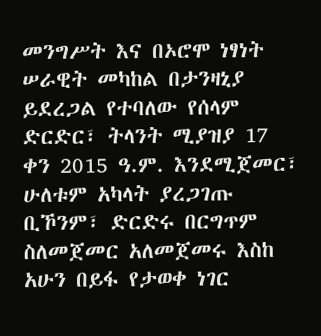መንግሥት እና በኦሮሞ ነፃነት ሠራዊት መካከል በታንዛኒያ ይደረጋል የተባለው የሰላም ድርድር፣ ትላንት ሚያዝያ 17 ቀን 2015 ዓ.ም. እንደሚጀመር፣ ሁለቱም አካላት ያረጋገጡ ቢኾንም፣ ድርድሩ በርግጥም ስለመጀመር አለመጀመሩ እስከ አሁን በይፋ የታወቀ ነገር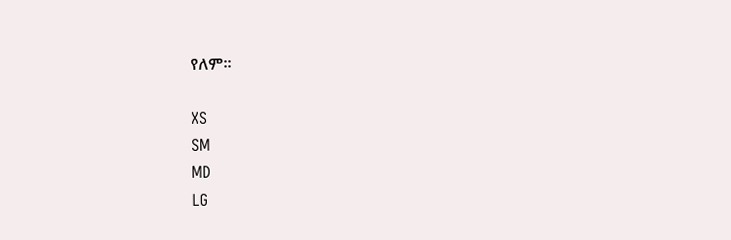የለም፡፡

XS
SM
MD
LG